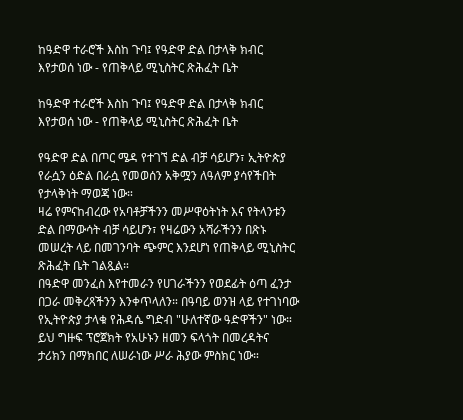ከዓድዋ ተራሮች እስከ ጉባ፤ የዓድዋ ድል በታላቅ ክብር እየታወሰ ነው - የጠቅላይ ሚኒስትር ጽሕፈት ቤት

ከዓድዋ ተራሮች እስከ ጉባ፤ የዓድዋ ድል በታላቅ ክብር እየታወሰ ነው - የጠቅላይ ሚኒስትር ጽሕፈት ቤት

የዓድዋ ድል በጦር ሜዳ የተገኘ ድል ብቻ ሳይሆን፣ ኢትዮጵያ የራሷን ዕድል በራሷ የመወሰን አቅሟን ለዓለም ያሳየችበት የታላቅነት ማወጃ ነው።
ዛሬ የምናከብረው የአባቶቻችንን መሥዋዕትነት እና የትላንቱን ድል በማውሳት ብቻ ሳይሆን፣ የዛሬውን አሻራችንን በጽኑ መሠረት ላይ በመገንባት ጭምር እንደሆነ የጠቅላይ ሚኒስትር ጽሕፈት ቤት ገልጿል።
በዓድዋ መንፈስ እየተመራን የሀገራችንን የወደፊት ዕጣ ፈንታ በጋራ መቅረጻችንን እንቀጥላለን። በዓባይ ወንዝ ላይ የተገነባው የኢትዮጵያ ታላቁ የሕዳሴ ግድብ "ሁለተኛው ዓድዋችን" ነው። ይህ ግዙፍ ፕሮጀክት የአሁኑን ዘመን ፍላጎት በመረዳትና ታሪክን በማክበር ለሠራነው ሥራ ሕያው ምስክር ነው።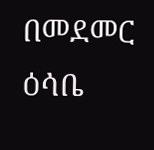በመደመር ዕሳቤ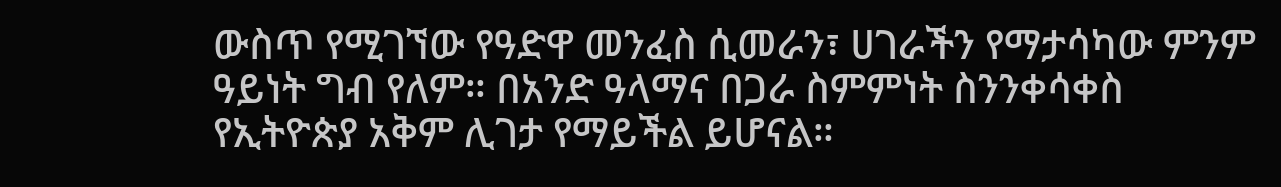ውስጥ የሚገኘው የዓድዋ መንፈስ ሲመራን፣ ሀገራችን የማታሳካው ምንም ዓይነት ግብ የለም። በአንድ ዓላማና በጋራ ስምምነት ስንንቀሳቀስ የኢትዮጵያ አቅም ሊገታ የማይችል ይሆናል።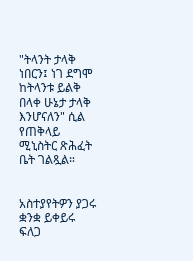"ትላንት ታላቅ ነበርን፤ ነገ ደግሞ ከትላንቱ ይልቅ በላቀ ሁኔታ ታላቅ እንሆናለን" ሲል የጠቅላይ ሚኒስትር ጽሕፈት ቤት ገልጿል።


አስተያየትዎን ያጋሩ
ቋንቋ ይቀይሩ
ፍለጋ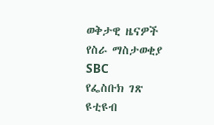ወቅታዊ ዜናዎች
የስራ ማስታወቂያ
SBC
የፌስቡክ ገጽ
ዩቲዩብ